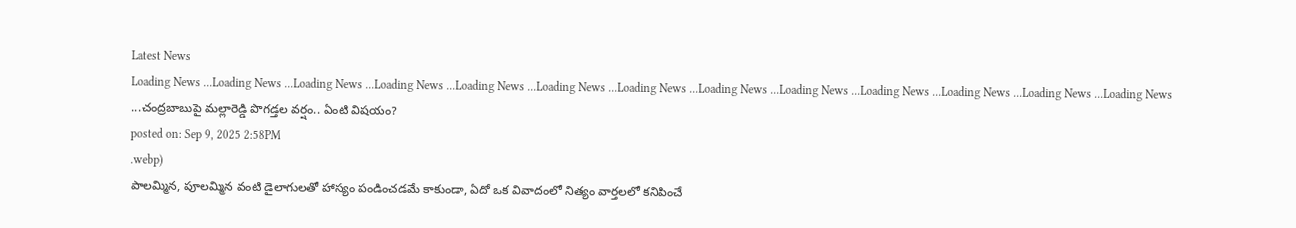Latest News
Loading News ...Loading News ...Loading News ...Loading News ...Loading News ...Loading News ...Loading News ...Loading News ...Loading News ...Loading News ...Loading News ...Loading News ...Loading News ...చంద్రబాబుపై మల్లారెడ్డి పొగడ్తల వర్షం.. ఏంటి విషయం?
posted on: Sep 9, 2025 2:58PM
.webp)
పాలమ్మిన, పూలమ్మిన వంటి డైలాగులతో హాస్యం పండించడమే కాకుండా, ఏదో ఒక వివాదంలో నిత్యం వార్తలలో కనిపించే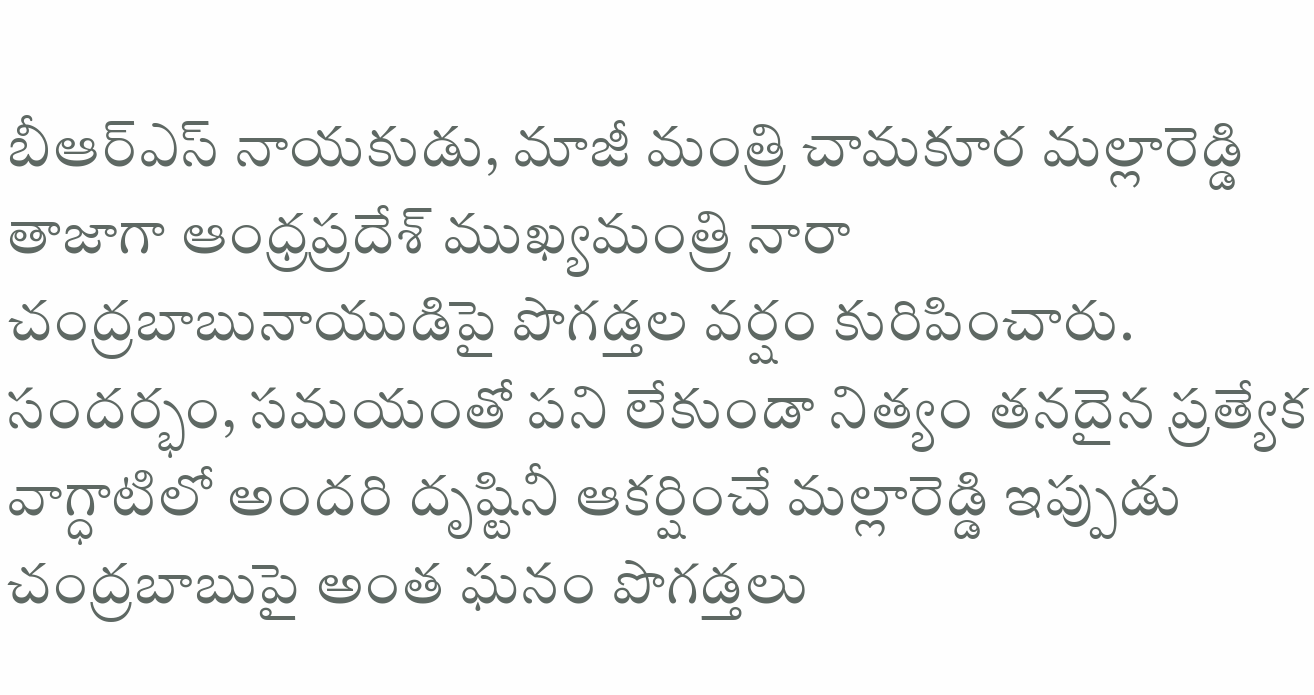బీఆర్ఎస్ నాయకుడు, మాజీ మంత్రి చామకూర మల్లారెడ్డి తాజాగా ఆంధ్రప్రదేశ్ ముఖ్యమంత్రి నారా చంద్రబాబునాయుడిపై పొగడ్తల వర్షం కురిపించారు. సందర్భం, సమయంతో పని లేకుండా నిత్యం తనదైన ప్రత్యేక వాగ్ధాటిలో అందరి దృష్టినీ ఆకర్షించే మల్లారెడ్డి ఇప్పుడు చంద్రబాబుపై అంత ఘనం పొగడ్తలు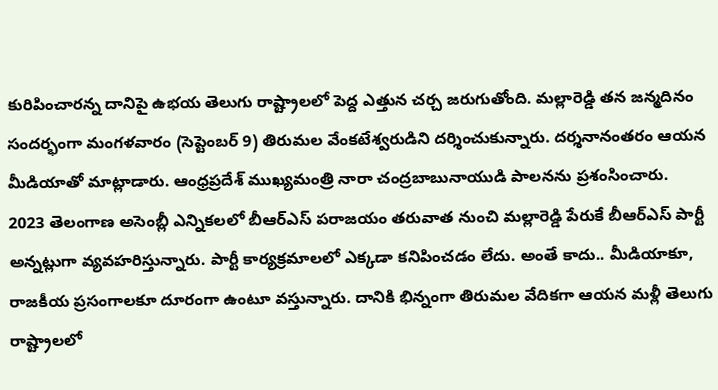కురిపించారన్న దానిపై ఉభయ తెలుగు రాష్ట్రాలలో పెద్ద ఎత్తున చర్చ జరుగుతోంది. మల్లారెడ్డి తన జన్మదినం సందర్భంగా మంగళవారం (సెప్టెంబర్ 9) తిరుమల వేంకటేశ్వరుడిని దర్శించుకున్నారు. దర్శనానంతరం ఆయన మీడియాతో మాట్లాడారు. ఆంధ్రప్రదేశ్ ముఖ్యమంత్రి నారా చంద్రబాబునాయుడి పాలనను ప్రశంసించారు.
2023 తెలంగాణ అసెంబ్లీ ఎన్నికలలో బీఆర్ఎస్ పరాజయం తరువాత నుంచి మల్లారెడ్డి పేరుకే బీఆర్ఎస్ పార్టీ అన్నట్లుగా వ్యవహరిస్తున్నారు. పార్టీ కార్యక్రమాలలో ఎక్కడా కనిపించడం లేదు. అంతే కాదు.. మీడియాకూ, రాజకీయ ప్రసంగాలకూ దూరంగా ఉంటూ వస్తున్నారు. దానికి భిన్నంగా తిరుమల వేదికగా ఆయన మళ్లీ తెలుగు రాష్ట్రాలలో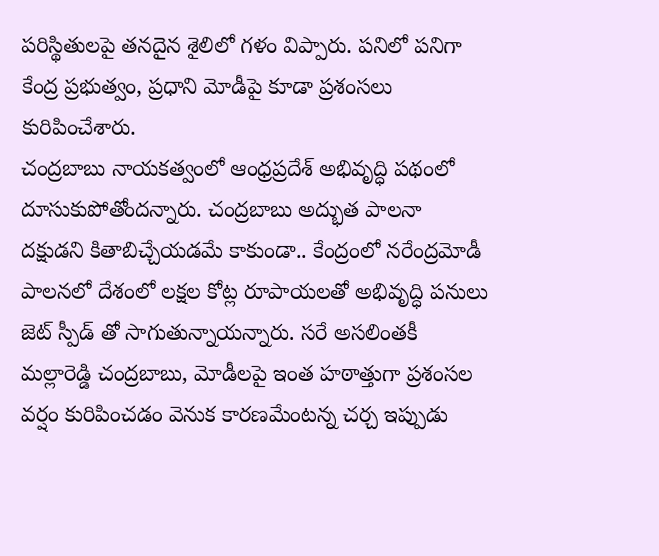పరిస్థితులపై తనదైన శైలిలో గళం విప్పారు. పనిలో పనిగా కేంద్ర ప్రభుత్వం, ప్రధాని మోడీపై కూడా ప్రశంసలు కురిపించేశారు.
చంద్రబాబు నాయకత్వంలో ఆంధ్రప్రదేశ్ అభివృద్ధి పథంలో దూసుకుపోతోందన్నారు. చంద్రబాబు అద్భుత పాలనా దక్షుడని కితాబిచ్చేయడమే కాకుండా.. కేంద్రంలో నరేంద్రమోడీ పాలనలో దేశంలో లక్షల కోట్ల రూపాయలతో అభివృద్ధి పనులు జెట్ స్పీడ్ తో సాగుతున్నాయన్నారు. సరే అసలింతకీ మల్లారెడ్డి చంద్రబాబు, మోడీలపై ఇంత హఠాత్తుగా ప్రశంసల వర్షం కురిపించడం వెనుక కారణమేంటన్న చర్చ ఇప్పుడు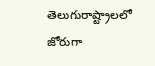తెలుగురాష్ట్రాలలో జోరుగా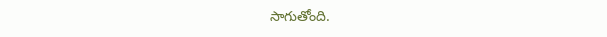సాగుతోంది.